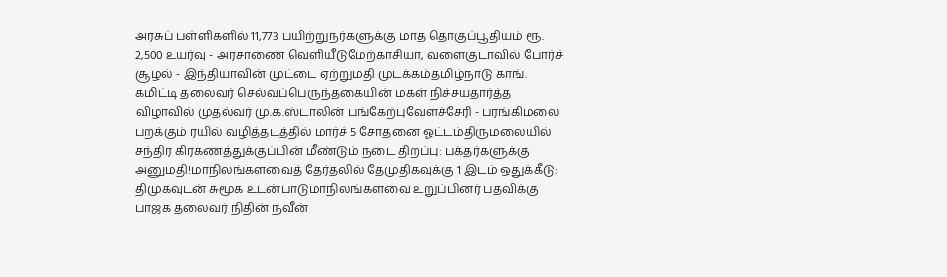அரசுப் பள்ளிகளில் 11,773 பயிற்றுநர்களுக்கு மாத தொகுப்பூதியம் ரூ. 2,500 உயர்வு - அரசாணை வெளியீடுமேற்காசியா, வளைகுடாவில் போர்ச் சூழல் - இந்தியாவின் முட்டை ஏற்றுமதி முடக்கம்தமிழ்நாடு காங். கமிட்டி தலைவர் செல்வப்பெருந்தகையின் மகள் நிச்சயதார்த்த விழாவில் முதல்வர் மு.க.ஸ்டாலின் பங்கேற்புவேளச்சேரி - பரங்கிமலை பறக்கும் ரயில் வழித்தடத்தில் மார்ச் 5 சோதனை ஓட்டம்திருமலையில் சந்திர கிரகணத்துக்குப்பின் மீண்டும் நடை திறப்பு: பக்தர்களுக்கு அனுமதி!மாநிலங்களவைத் தேர்தலில் தேமுதிகவுக்கு 1 இடம் ஒதுக்கீடு: திமுகவுடன் சுமூக உடன்பாடுமாநிலங்களவை உறுப்பினர் பதவிக்கு பாஜக தலைவர் நிதின் நவீன்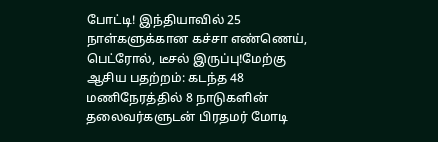போட்டி! இந்தியாவில் 25 நாள்களுக்கான கச்சா எண்ணெய், பெட்ரோல், டீசல் இருப்பு!மேற்கு ஆசிய பதற்றம்: கடந்த 48 மணிநேரத்தில் 8 நாடுகளின் தலைவர்களுடன் பிரதமர் மோடி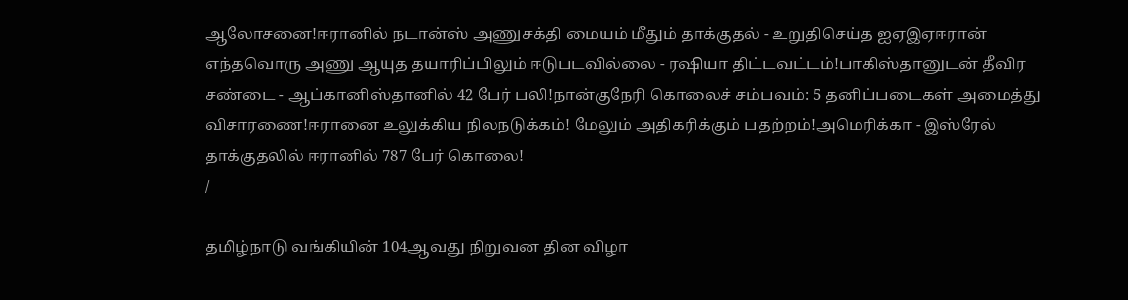ஆலோசனை!ஈரானில் நடான்ஸ் அணுசக்தி மையம் மீதும் தாக்குதல் - உறுதிசெய்த ஐஏஇஏஈரான் எந்தவொரு அணு ஆயுத தயாரிப்பிலும் ஈடுபடவில்லை - ரஷியா திட்டவட்டம்!பாகிஸ்தானுடன் தீவிர சண்டை - ஆப்கானிஸ்தானில் 42 பேர் பலி!நான்குநேரி கொலைச் சம்பவம்: 5 தனிப்படைகள் அமைத்து விசாரணை!ஈரானை உலுக்கிய நிலநடுக்கம்! மேலும் அதிகரிக்கும் பதற்றம்!அமெரிக்கா - இஸ்ரேல் தாக்குதலில் ஈரானில் 787 பேர் கொலை!
/

தமிழ்நாடு வங்கியின் 104ஆவது நிறுவன தின விழா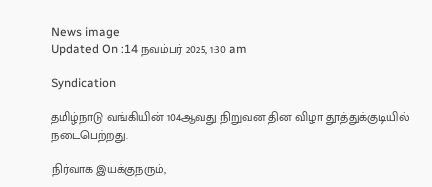News image
Updated On :14 நவம்பர் 2025, 1:30 am

Syndication

தமிழ்நாடு வங்கியின் 104ஆவது நிறுவன தின விழா தூத்துக்குடியில் நடைபெற்றது.

நிர்வாக இயக்குநரும்,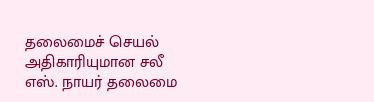தலைமைச் செயல் அதிகாரியுமான சலீ எஸ். நாயர் தலைமை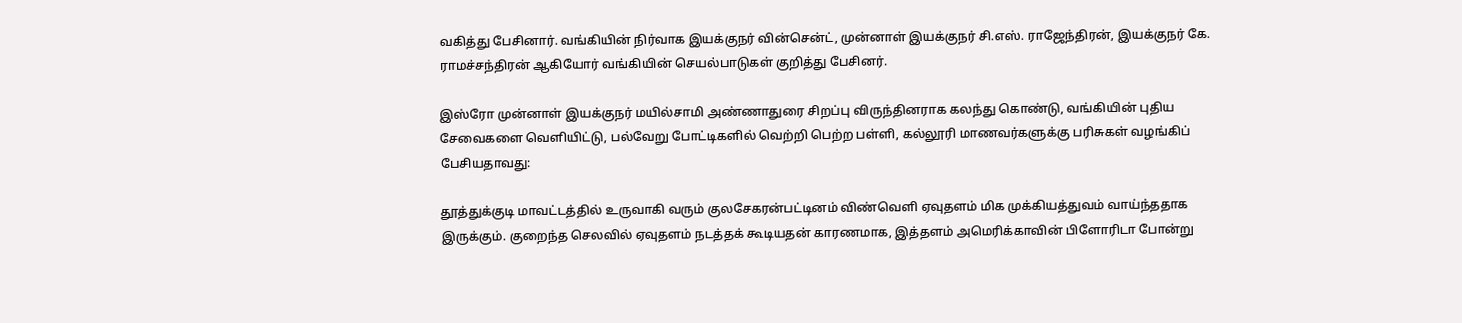வகித்து பேசினார். வங்கியின் நிர்வாக இயக்குநர் வின்சென்ட், முன்னாள் இயக்குநர் சி.எஸ். ராஜேந்திரன், இயக்குநர் கே. ராமச்சந்திரன் ஆகியோர் வங்கியின் செயல்பாடுகள் குறித்து பேசினர்.

இஸ்ரோ முன்னாள் இயக்குநர் மயில்சாமி அண்ணாதுரை சிறப்பு விருந்தினராக கலந்து கொண்டு, வங்கியின் புதிய சேவைகளை வெளியிட்டு, பல்வேறு போட்டிகளில் வெற்றி பெற்ற பள்ளி, கல்லூரி மாணவர்களுக்கு பரிசுகள் வழங்கிப் பேசியதாவது:

தூத்துக்குடி மாவட்டத்தில் உருவாகி வரும் குலசேகரன்பட்டினம் விண்வெளி ஏவுதளம் மிக முக்கியத்துவம் வாய்ந்ததாக இருக்கும். குறைந்த செலவில் ஏவுதளம் நடத்தக் கூடியதன் காரணமாக, இத்தளம் அமெரிக்காவின் பிளோரிடா போன்று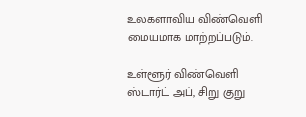உலகளாவிய விண்வெளி மையமாக மாற்றப்படும்.

உள்ளூர் விண்வெளி ஸ்டார்ட் அப், சிறு குறு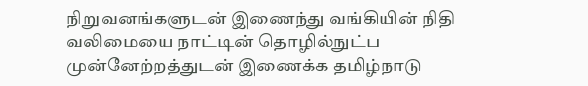நிறுவனங்களுடன் இணைந்து வங்கியின் நிதி வலிமையை நாட்டின் தொழில்நுட்ப முன்னேற்றத்துடன் இணைக்க தமிழ்நாடு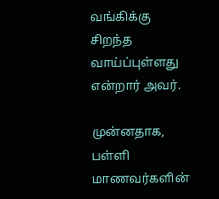வங்கிக்கு சிறந்த வாய்ப்புள்ளது என்றார் அவர்.

முன்னதாக, பள்ளி மாணவர்களின்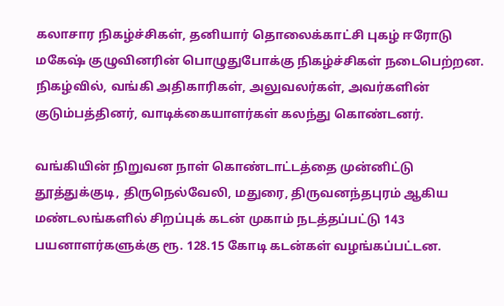கலாசார நிகழ்ச்சிகள், தனியார் தொலைக்காட்சி புகழ் ஈரோடு மகேஷ் குழுவினரின் பொழுதுபோக்கு நிகழ்ச்சிகள் நடைபெற்றன. நிகழ்வில், வங்கி அதிகாரிகள், அலுவலர்கள், அவர்களின் குடும்பத்தினர், வாடிக்கையாளர்கள் கலந்து கொண்டனர்.

வங்கியின் நிறுவன நாள் கொண்டாட்டத்தை முன்னிட்டு தூத்துக்குடி, திருநெல்வேலி, மதுரை, திருவனந்தபுரம் ஆகிய மண்டலங்களில் சிறப்புக் கடன் முகாம் நடத்தப்பட்டு 143 பயனாளர்களுக்கு ரூ. 128.15 கோடி கடன்கள் வழங்கப்பட்டன.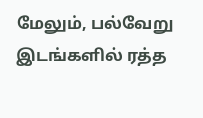மேலும், பல்வேறு இடங்களில் ரத்த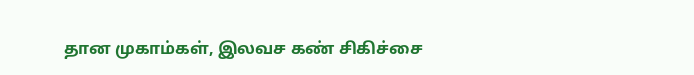தான முகாம்கள், இலவச கண் சிகிச்சை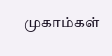முகாம்கள்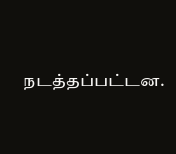நடத்தப்பட்டன.